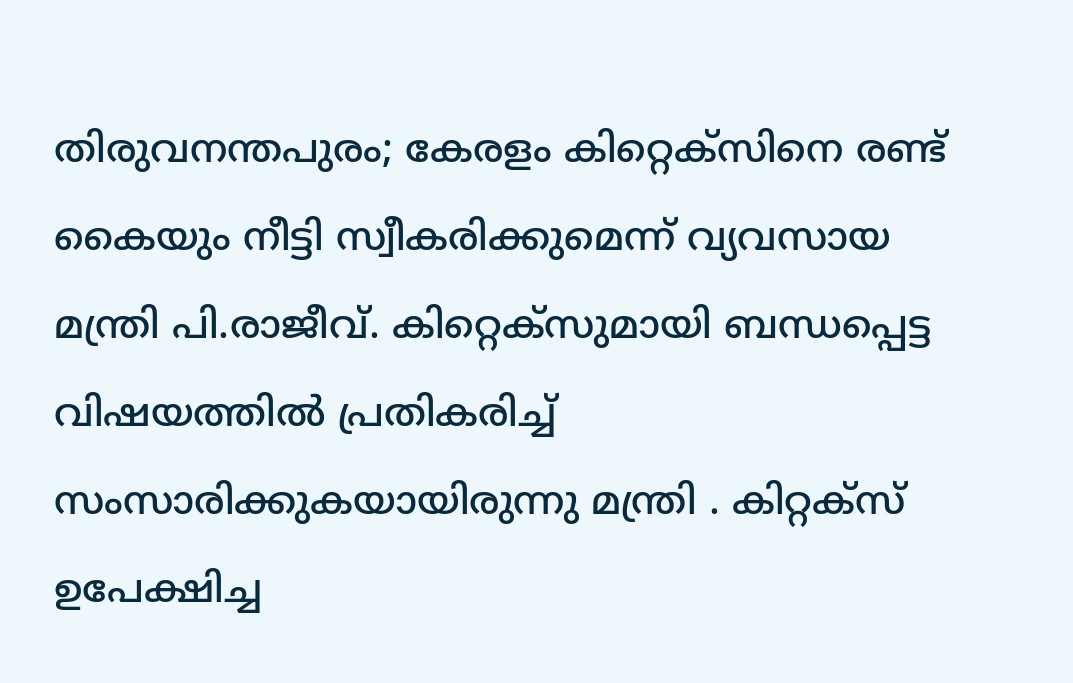തിരുവനന്തപുരം; കേരളം കിറ്റെക്‌സിനെ രണ്ട് കൈയും നീട്ടി സ്വീകരിക്കുമെന്ന് വ്യവസായ മന്ത്രി പി.രാജീവ്. കിറ്റെക്‌സുമായി ബന്ധപ്പെട്ട വിഷയത്തില്‍ പ്രതികരിച്ച്‌ സംസാരിക്കുകയായിരുന്നു മന്ത്രി . കിറ്റക്‌സ് ഉപേക്ഷിച്ച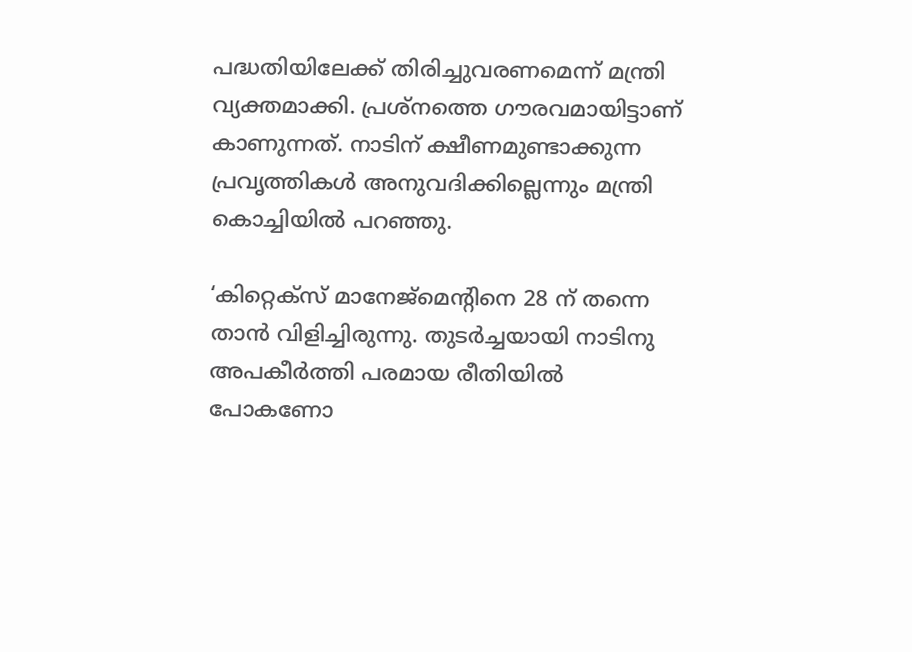പദ്ധതിയിലേക്ക് തിരിച്ചുവരണമെന്ന് മന്ത്രി വ്യക്തമാക്കി. പ്രശ്‌നത്തെ ഗൗരവമായിട്ടാണ് കാണുന്നത്. നാടിന് ക്ഷീണമുണ്ടാക്കുന്ന പ്രവൃത്തികള്‍ അനുവദിക്കില്ലെന്നും മന്ത്രി കൊച്ചിയില്‍ പറഞ്ഞു.

‘കിറ്റെക്‌സ് മാനേജ്‌മെന്റിനെ 28 ന് തന്നെ താന്‍ വിളിച്ചിരുന്നു. തുടര്‍ച്ചയായി നാടിനു അപകീര്‍ത്തി പരമായ രീതിയില്‍ പോകണോ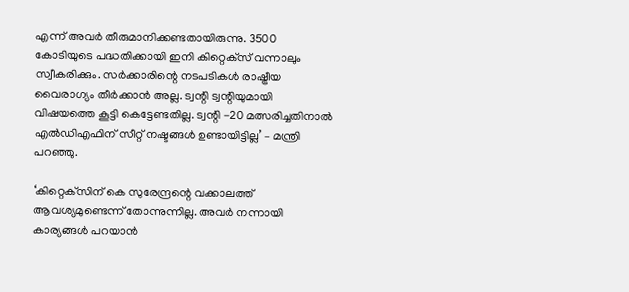എന്ന് അവര്‍ തീരുമാനിക്കണ്ടതായിരുന്നു. 3500 കോടിയുടെ പദ്ധതിക്കായി ഇനി കിറ്റെക്‌സ് വന്നാലും സ്വീകരിക്കും. സര്‍ക്കാരിന്റെ നടപടികള്‍ രാഷ്ട്രീയ വൈരാഗ്യം തീര്‍ക്കാന്‍ അല്ല. ട്വന്റി ട്വന്റിയുമായി വിഷയത്തെ കൂട്ടി കെട്ടേണ്ടതില്ല. ട്വന്റി -20 മത്സരിച്ചതിനാല്‍ എല്‍ഡിഎഫിന് സീറ്റ് നഷ്ടങ്ങള്‍ ഉണ്ടായിട്ടില്ല’ – മന്ത്രി പറഞ്ഞു.

‘കിറ്റെക്‌സിന് കെ സുരേന്ദ്രന്റെ വക്കാലത്ത് ആവശ്യമുണ്ടെന്ന് തോന്നുന്നില്ല. അവര്‍ നന്നായി കാര്യങ്ങള്‍ പറയാന്‍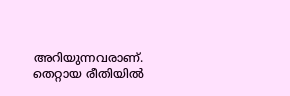അറിയുന്നവരാണ്. തെറ്റായ രീതിയില്‍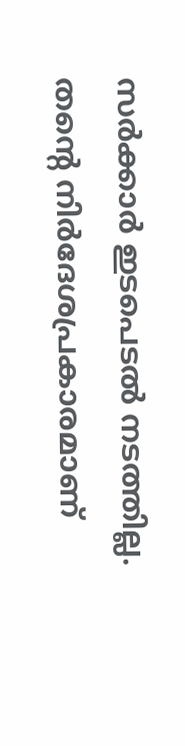സര്‍ക്കാര്‍ ഇടപെടല്‍ നടത്തില്ല. തന്റെ നിര്‍ദേശപ്രകാരമാണ്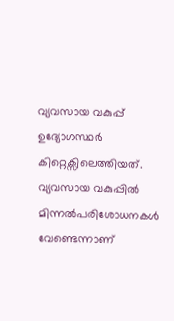വ്യവസായ വകുപ്പ് ഉദ്യോഗസ്ഥര്‍ കിറ്റെക്സിലെത്തിയത്. വ്യവസായ വകുപ്പില്‍ മിന്നല്‍പരിശോധനകള്‍ വേണ്ടെന്നാണ്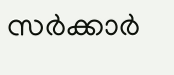സര്‍ക്കാര്‍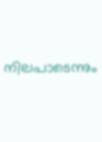നിലപാടെന്നും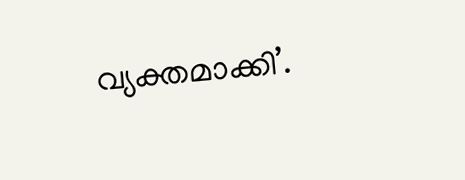വ്യക്തമാക്കി’.